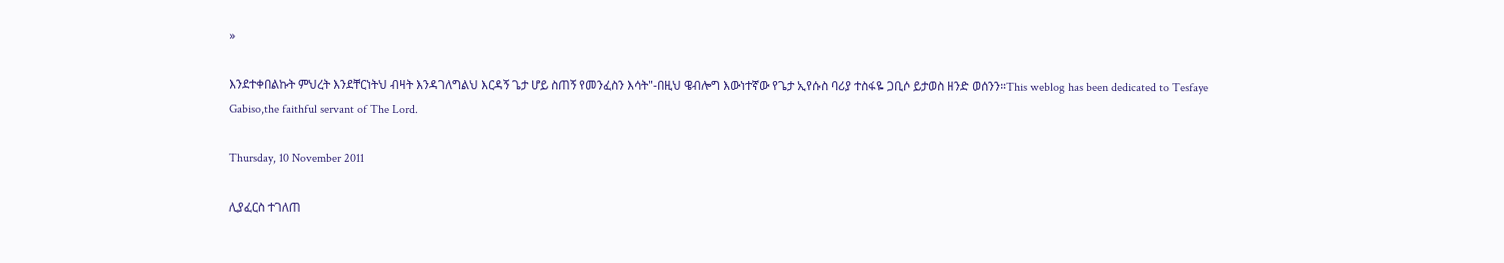»

እንደተቀበልኩት ምህረት እንደቸርነትህ ብዛት እንዳገለግልህ እርዳኝ ጌታ ሆይ ስጠኝ የመንፈስን እሳት"-በዚህ ዌብሎግ እውነተኛው የጌታ ኢየሱስ ባሪያ ተስፋዬ ጋቢሶ ይታወስ ዘንድ ወሰንን።This weblog has been dedicated to Tesfaye Gabiso,the faithful servant of The Lord.

Thursday, 10 November 2011

ሊያፈርስ ተገለጠ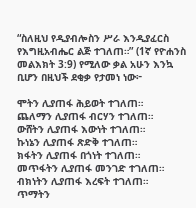“ስለዚህ የዲያብሎስን ሥራ እንዲያፈርስ የእግዚአብሔር ልጅ ተገለጠ።” (1ኛ የዮሐንስ መልእክት 3:9) የሚለው ቃል አሁን እንኳ ቢሆን በዚህች ደቂቃ የታመነ ነው፦

ሞትን ሊያጠፋ ሕይወት ተገለጠ።
ጨለማን ሊያጠፋ ብርሃን ተገለጠ።
ውሸትን ሊያጠፋ እውነት ተገለጠ።
ኩነኔን ሊያጠፋ ጽድቅ ተገለጠ።
ክፋትን ሊያጠፋ በጎነት ተገለጠ።
መጥፋትን ሊያጠፋ መንገድ ተገለጠ።
ብክነትን ሊያጠፋ እረፍት ተገለጠ።
ጥማትን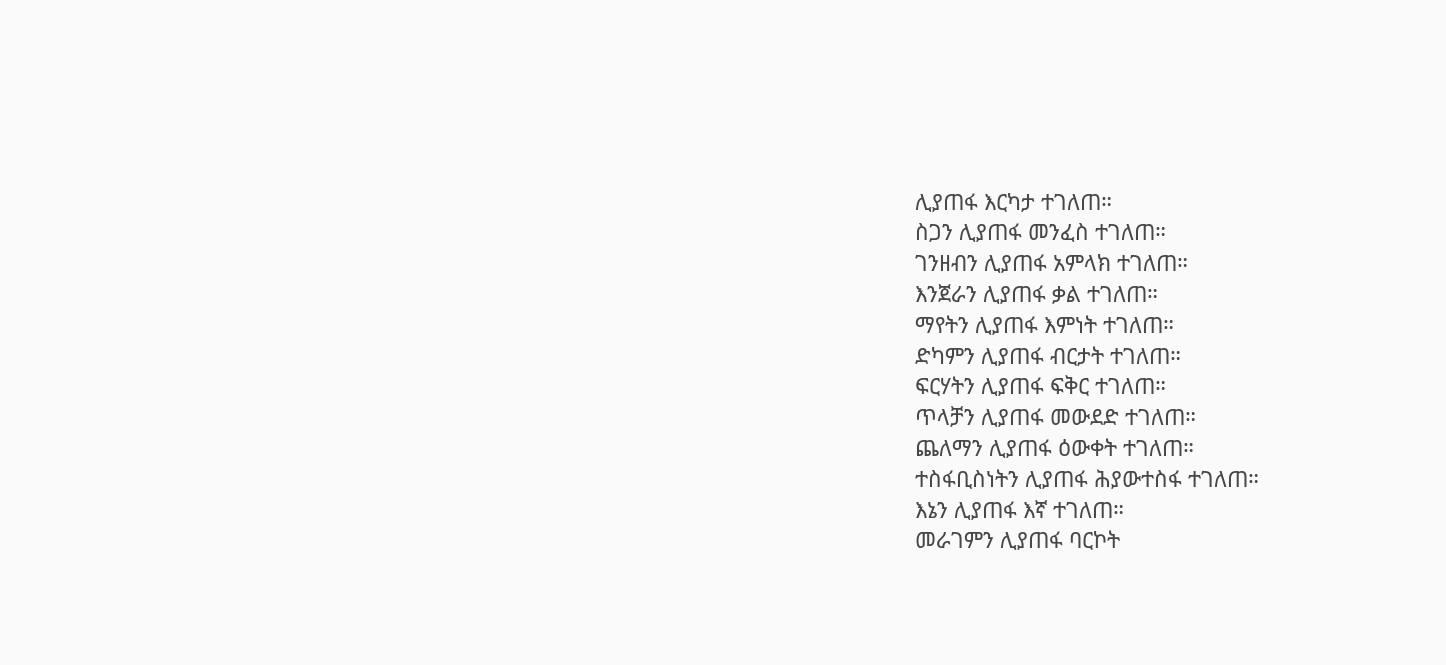ሊያጠፋ እርካታ ተገለጠ።
ስጋን ሊያጠፋ መንፈስ ተገለጠ።
ገንዘብን ሊያጠፋ አምላክ ተገለጠ።
እንጀራን ሊያጠፋ ቃል ተገለጠ።
ማየትን ሊያጠፋ እምነት ተገለጠ።
ድካምን ሊያጠፋ ብርታት ተገለጠ።
ፍርሃትን ሊያጠፋ ፍቅር ተገለጠ።
ጥላቻን ሊያጠፋ መውደድ ተገለጠ።
ጨለማን ሊያጠፋ ዕውቀት ተገለጠ።
ተስፋቢስነትን ሊያጠፋ ሕያውተስፋ ተገለጠ።
እኔን ሊያጠፋ እኛ ተገለጠ።
መራገምን ሊያጠፋ ባርኮት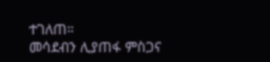ተገለጠ።
መሳደብን ሊያጠፋ ምስጋና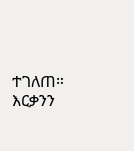ተገለጠ።
እርቃንን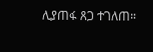ሊያጠፋ ጸጋ ተገለጠ።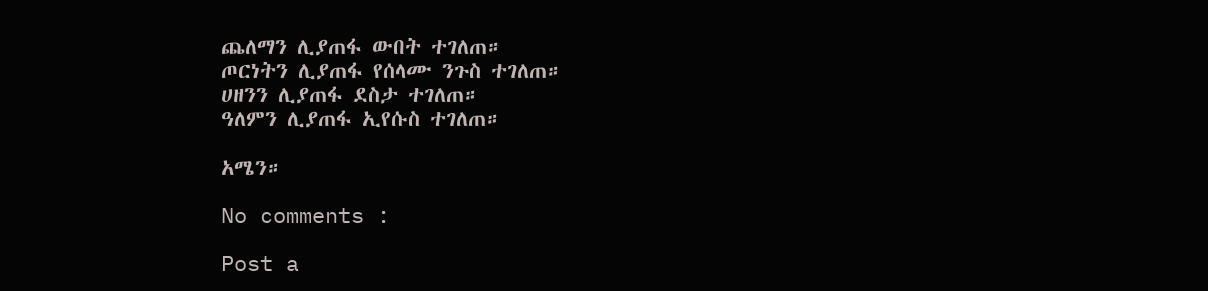ጨለማን ሊያጠፋ ውበት ተገለጠ።
ጦርነትን ሊያጠፋ የሰላሙ ንጉስ ተገለጠ።
ሀዘንን ሊያጠፋ ደስታ ተገለጠ።
ዓለምን ሊያጠፋ ኢየሱስ ተገለጠ።

አሜን።

No comments :

Post a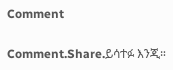Comment

Comment.Share.ይሳተፉ እንጂ።